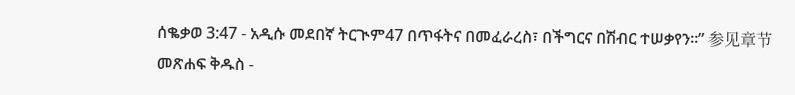ሰቈቃወ 3:47 - አዲሱ መደበኛ ትርጒም47 በጥፋትና በመፈራረስ፣ በችግርና በሽብር ተሠቃየን።” 参见章节መጽሐፍ ቅዱስ -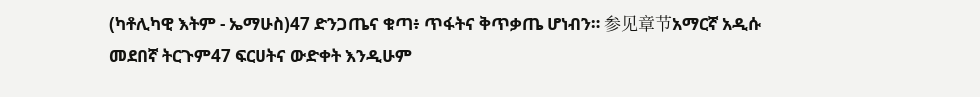(ካቶሊካዊ እትም - ኤማሁስ)47 ድንጋጤና ቁጣ፥ ጥፋትና ቅጥቃጤ ሆነብን። 参见章节አማርኛ አዲሱ መደበኛ ትርጉም47 ፍርሀትና ውድቀት እንዲሁም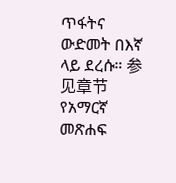ጥፋትና ውድመት በእኛ ላይ ደረሱ። 参见章节የአማርኛ መጽሐፍ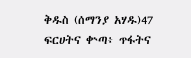ቅዱስ (ሰማንያ አሃዱ)47 ፍርሀትና ቍጣ፥ ጥፋትና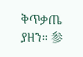ቅጥቃጤ ያዘን። 参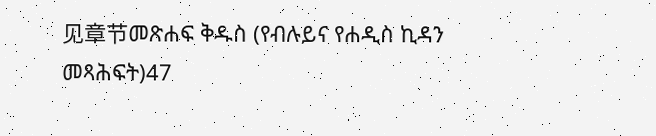见章节መጽሐፍ ቅዱስ (የብሉይና የሐዲስ ኪዳን መጻሕፍት)47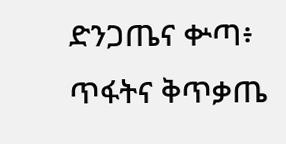ድንጋጤና ቍጣ፥ ጥፋትና ቅጥቃጤ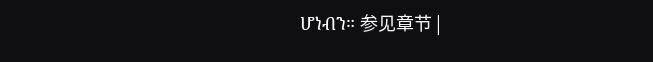ሆነብን። 参见章节 |